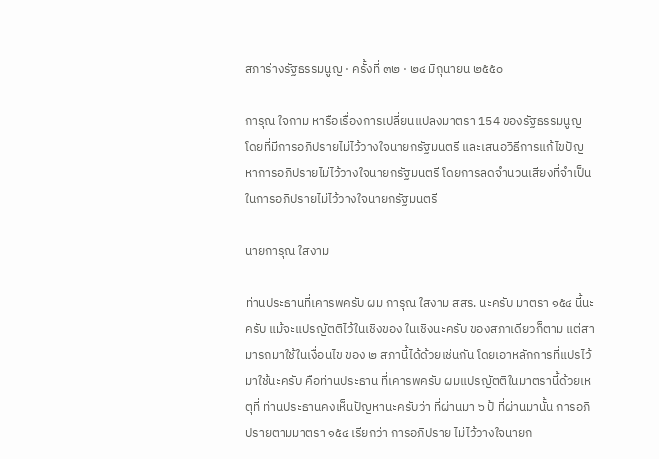สภาร่างรัฐธรรมนูญ · ครั้งที่ ๓๒ · ๒๔ มิถุนายน ๒๕๕๐

การุณ ใจกาม หารือเรื่องการเปลี่ยนแปลงมาตรา 154 ของรัฐธรรมนูญ โดยที่มีการอภิปรายไม่ไว้วางใจนายกรัฐมนตรี และเสนอวิธีการแก้ไขปัญหาการอภิปรายไม่ไว้วางใจนายกรัฐมนตรี โดยการลดจำนวนเสียงที่จำเป็นในการอภิปรายไม่ไว้วางใจนายกรัฐมนตรี

นายการุณ ใสงาม

ท่านประธานที่เคารพครับ ผม การุณ ใสงาม สสร. นะครับ มาตรา ๑๕๔ นี้นะครับ แม้จะแปรญัตติไว้ในเชิงของ ในเชิงนะครับ ของสภาเดียวก็ตาม แต่สามารถมาใช้ในเงื่อนไข ของ ๒ สภานี้ได้ด้วยเช่นกัน โดยเอาหลักการที่แปรไว้มาใช้นะครับ คือท่านประธาน ที่เคารพครับ ผมแปรญัตติในมาตรานี้ด้วยเหตุที่ ท่านประธานคงเห็นปัญหานะครับว่า ที่ผ่านมา ๖ ป้ ที่ผ่านมานั้น การอภิปรายตามมาตรา ๑๕๔ เรียกว่า การอภิปราย ไม่ไว้วางใจนายก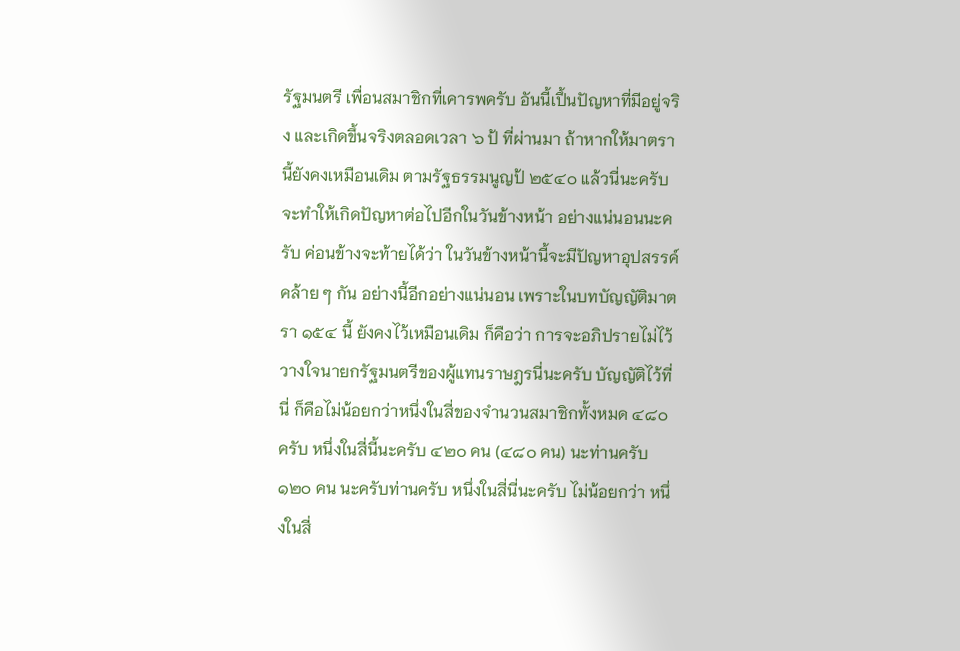รัฐมนตรี เพื่อนสมาชิกที่เคารพครับ อันนี้เปึ้นปัญหาที่มีอยู่จริง และเกิดขึ้นจริงตลอดเวลา ๖ ป้ ที่ผ่านมา ถ้าหากให้มาตรานี้ยังคงเหมือนเดิม ตามรัฐธรรมนูญป้ ๒๕๔๐ แล้วนี่นะครับ จะทำให้เกิดปัญหาต่อไปอีกในวันข้างหน้า อย่างแน่นอนนะครับ ค่อนข้างจะท้ายได้ว่า ในวันข้างหน้านี้จะมีปัญหาอุปสรรค์คล้าย ๆ กัน อย่างนี้อีกอย่างแน่นอน เพราะในบทบัญญัติมาตรา ๑๕๔ นี้ ยังคงไว้เหมือนเดิม ก็คือว่า การจะอภิปรายไม่ไว้วางใจนายกรัฐมนตรีของผู้แทนราษฎรนี่นะครับ บัญญัติไว้ที่นี่ ก็คือไม่น้อยกว่าหนึ่งในสี่ของจำนวนสมาชิกทั้งหมด ๔๘๐ ครับ หนึ่งในสี่นี้นะครับ ๔๒๐ คน (๔๘๐ คน) นะท่านครับ ๑๒๐ คน นะครับท่านครับ หนึ่งในสี่นี่นะครับ ไม่น้อยกว่า หนึ่งในสี่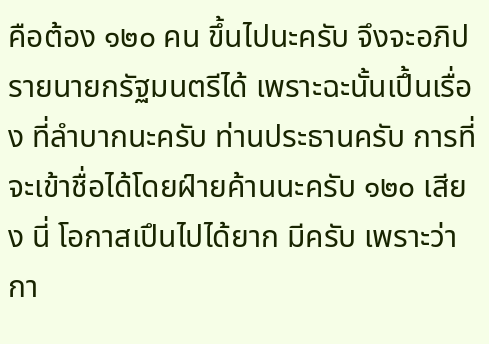คือต้อง ๑๒๐ คน ขึ้นไปนะครับ จึงจะอภิปรายนายกรัฐมนตรีได้ เพราะฉะนั้นเปึ้นเรื่อง ที่ลำบากนะครับ ท่านประธานครับ การที่จะเข้าชื่อได้โดยฝ์ายค้านนะครับ ๑๒๐ เสียง นี่ โอกาสเปึนไปได้ยาก มีครับ เพราะว่ากา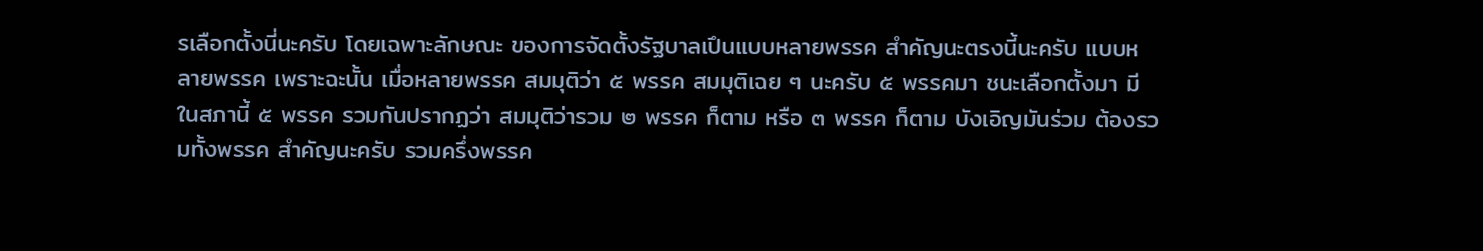รเลือกตั้งนี่นะครับ โดยเฉพาะลักษณะ ของการจัดตั้งรัฐบาลเปึนแบบหลายพรรค สำคัญนะตรงนี้นะครับ แบบหลายพรรค เพราะฉะนั้น เมื่อหลายพรรค สมมุติว่า ๕ พรรค สมมุติเฉย ๆ นะครับ ๕ พรรคมา ชนะเลือกตั้งมา มีในสภานี้ ๕ พรรค รวมกันปรากฏว่า สมมุติว่ารวม ๒ พรรค ก็ตาม หรือ ๓ พรรค ก็ตาม บังเอิญมันร่วม ต้องรวมทั้งพรรค สำคัญนะครับ รวมครึ่งพรรค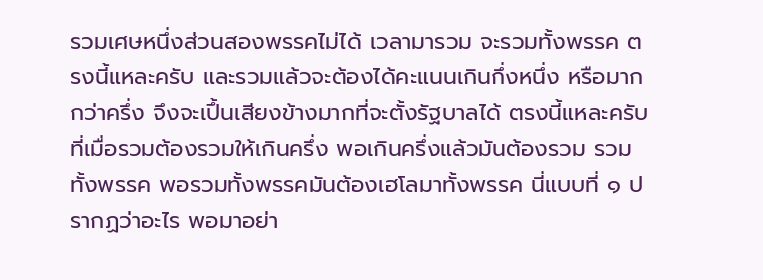รวมเศษหนึ่งส่วนสองพรรคไม่ได้ เวลามารวม จะรวมทั้งพรรค ตรงนี้แหละครับ และรวมแล้วจะต้องได้คะแนนเกินกึ่งหนึ่ง หรือมากกว่าครึ่ง จึงจะเปึ้นเสียงข้างมากที่จะตั้งรัฐบาลได้ ตรงนี้แหละครับ ที่เมื่อรวมต้องรวมให้เกินครึ่ง พอเกินครึ่งแล้วมันต้องรวม รวมทั้งพรรค พอรวมทั้งพรรคมันต้องเฮโลมาทั้งพรรค นี่แบบที่ ๑ ปรากฏว่าอะไร พอมาอย่า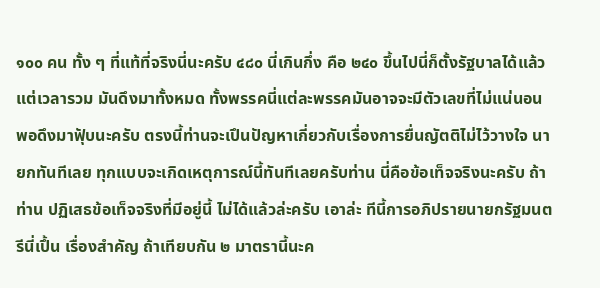๑๐๐ คน ทั้ง ๆ ที่แท้ที่จริงนี่นะครับ ๔๘๐ นี่เกินกึ่ง คือ ๒๔๐ ขึ้นไปนี่ก็ตั้งรัฐบาลได้แล้ว แต่เวลารวม มันดึงมาทั้งหมด ทั้งพรรคนี่แต่ละพรรคมันอาจจะมีตัวเลขที่ไม่แน่นอน พอดึงมาฟัุบนะครับ ตรงนี้ท่านจะเปึนปัญหาเกี่ยวกับเรื่องการยื่นญัตติไม่ไว้วางใจ นายกทันทีเลย ทุกแบบจะเกิดเหตุการณ์นี้ทันทีเลยครับท่าน นี่คือข้อเท็จจริงนะครับ ถ้าท่าน ปฏิเสธข้อเท็จจริงที่มีอยู่นี้ ไม่ได้แล้วล่ะครับ เอาล่ะ ทีนี้การอภิปรายนายกรัฐมนตรีนี่เปึ้น เรื่องสําคัญ ถ้าเทียบกัน ๒ มาตรานี้นะค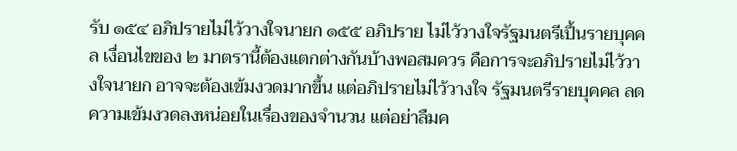รับ ๑๕๔ อภิปรายไม่ไว้วางใจนายก ๑๕๕ อภิปราย ไม่ไว้วางใจรัฐมนตรีเปึ้นรายบุคคล เงื่อนไขของ ๒ มาตรานี้ต้องแตกต่างกันบ้างพอสมควร คือการจะอภิปรายไม่ไว้วางใจนายก อาจจะต้องเข้มงวดมากขึ้น แต่อภิปรายไม่ไว้วางใจ รัฐมนตรีรายบุคคล ลดความเข้มงวดลงหน่อยในเรื่องของจำนวน แต่อย่าลืมค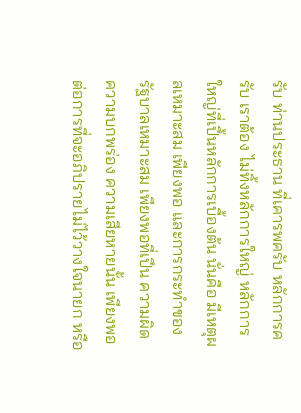รับ ท่านประธาน ที่เคารพครับ หลักการครับ เราต้อง ไม่ทิ้งหลักการใหญ่ หลักการใหญ่ที่เปึ้นหลักการเบื้องต้น นั่นคือ มีเหตุผลเหมาะสม เพียงพอ และการกระทำของรัฐบาลเหมาะสม เพียงพอที่เปึน ความผิด ความบกพร่อง ความเสียหายนั้น เพียงพอต่อการที่จะอภิปรายไม่ไว้วางใจนายก หรือ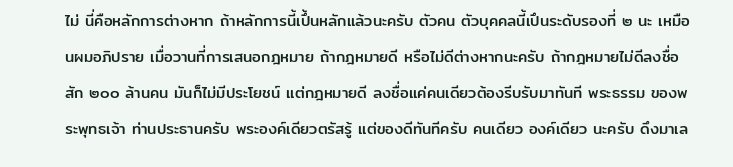ไม่ นี่คือหลักการต่างหาก ถ้าหลักการนี้เปึ้นหลักแล้วนะครับ ตัวคน ตัวบุคคลนี้เปึนระดับรองที่ ๒ นะ เหมือนผมอภิปราย เมื่อวานที่การเสนอกฎหมาย ถ้ากฎหมายดี หรือไม่ดีต่างหากนะครับ ถ้ากฎหมายไม่ดีลงชื่อสัก ๒๐๐ ล้านคน มันก็ไม่มีประโยชน์ แต่กฎหมายดี ลงชื่อแค่คนเดียวต้องรีบรับมาทันที พระธรรม ของพระพุทธเจ้า ท่านประธานครับ พระองค์เดียวตรัสรู้ แต่ของดีทันทีครับ คนเดียว องค์เดียว นะครับ ดึงมาเล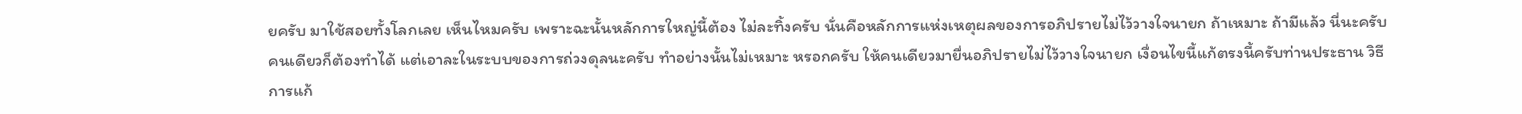ยครับ มาใช้สอยทั้งโลกเลย เห็นไหมครับ เพราะฉะนั้นหลักการใหญ่นี้ต้อง ไม่ละทิ้งครับ นั่นคือหลักการแห่งเหตุผลของการอภิปรายไม่ไว้วางใจนายก ถ้าเหมาะ ถ้ามีแล้ว นี่นะครับ คนเดียวก็ต้องทําได้ แต่เอาละในระบบของการถ่วงดุลนะครับ ทําอย่างนั้นไม่เหมาะ หรอกครับ ให้คนเดียวมายื่นอภิปรายไม่ไว้วางใจนายก เงื่อนไขนี้แก้ตรงนี้ครับท่านประธาน วิธีการแก้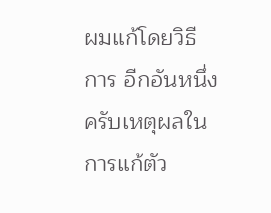ผมแก้โดยวิธีการ อีกอันหนึ่งครับเหตุผลในการแก้ตัว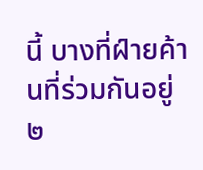นี้ บางที่ฝ์ายค้านที่ร่วมกันอยู่ ๒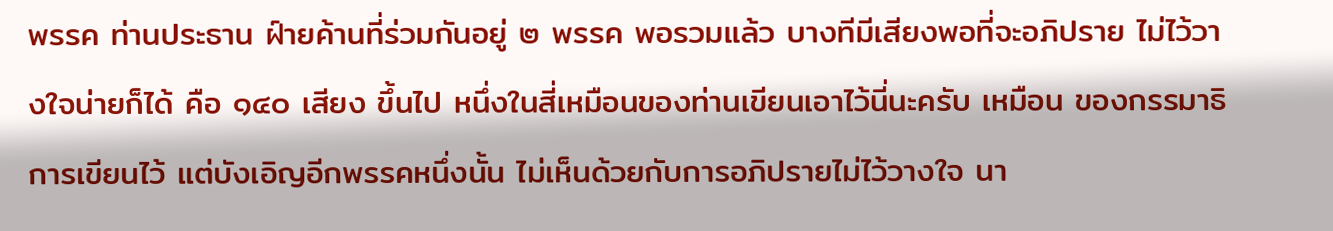พรรค ท่านประธาน ฝ์ายค้านที่ร่วมกันอยู่ ๒ พรรค พอรวมแล้ว บางทีมีเสียงพอที่จะอภิปราย ไม่ไว้วางใจน่ายก็ได้ คือ ๑๔๐ เสียง ขึ้นไป หนึ่งในสี่เหมือนของท่านเขียนเอาไว้นี่นะครับ เหมือน ของกรรมาธิการเขียนไว้ แต่บังเอิญอีกพรรคหนึ่งนั้น ไม่เห็นด้วยกับการอภิปรายไม่ไว้วางใจ นา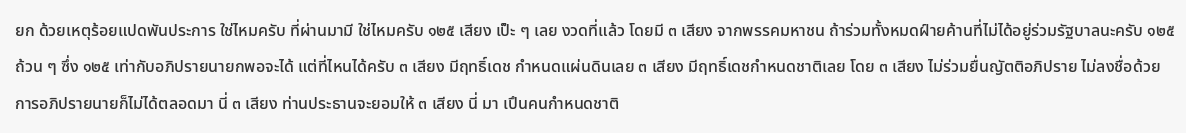ยก ด้วยเหตุร้อยแปดพันประการ ใช่ไหมครับ ที่ผ่านมามี ใช่ไหมครับ ๑๒๕ เสียง เป็ะ ๆ เลย งวดที่แล้ว โดยมี ๓ เสียง จากพรรคมหาชน ถ้าร่วมทั้งหมดฝ์ายค้านที่ไม่ได้อยู่ร่วมรัฐบาลนะครับ ๑๒๕ ถ้วน ๆ ซึ่ง ๑๒๕ เท่ากับอภิปรายนายกพอจะได้ แต่ที่ไหนได้ครับ ๓ เสียง มีฤทธิ์เดช กำหนดแผ่นดินเลย ๓ เสียง มีฤทธิ์เดชกำหนดชาติเลย โดย ๓ เสียง ไม่ร่วมยื่นญัตติอภิปราย ไม่ลงชื่อด้วย การอภิปรายนายก็ไม่ได้ตลอดมา นี่ ๓ เสียง ท่านประธานจะยอมให้ ๓ เสียง นี่ มา เปึนคนกําหนดชาติ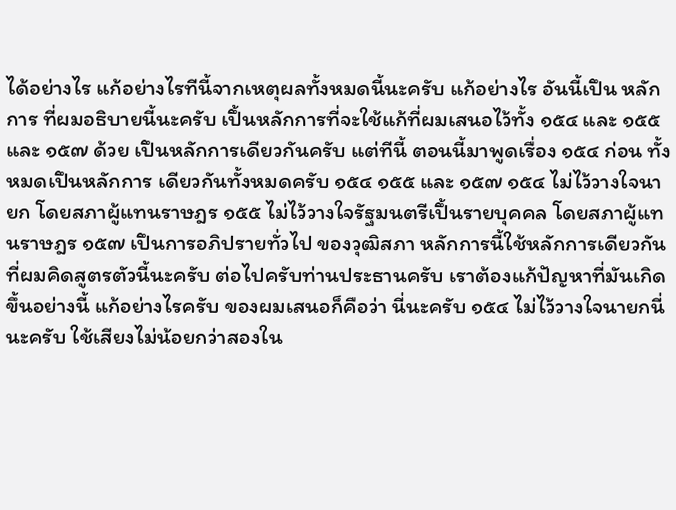ได้อย่างไร แก้อย่างไรทีนี้จากเหตุผลทั้งหมดนี้นะครับ แก้อย่างไร อันนี้เปึน หลักการ ที่ผมอธิบายนี้นะครับ เปึ้นหลักการที่จะใช้แก้ที่ผมเสนอไว้ทั้ง ๑๕๔ และ ๑๕๕ และ ๑๕๗ ด้วย เปึนหลักการเดียวกันครับ แต่ทีนี้ ตอนนี้มาพูดเรื่อง ๑๕๔ ก่อน ทั้งหมดเปึนหลักการ เดียวกันทั้งหมดครับ ๑๕๔ ๑๕๕ และ ๑๕๗ ๑๕๔ ไม่ไว้วางใจนายก โดยสภาผู้แทนราษฎร ๑๕๕ ไม่ไว้วางใจรัฐมนตรีเปึ้นรายบุคคล โดยสภาผู้แทนราษฎร ๑๕๗ เปึนการอภิปรายทั่วไป ของวุฒิสภา หลักการนี้ใช้หลักการเดียวกันที่ผมคิดสูตรตัวนี้นะครับ ต่อไปครับท่านประธานครับ เราต้องแก้ปัญหาที่มันเกิดขึ้นอย่างนี้ แก้อย่างไรครับ ของผมเสนอก็คือว่า นี่นะครับ ๑๕๔ ไม่ไว้วางใจนายกนี่นะครับ ใช้เสียงไม่น้อยกว่าสองใน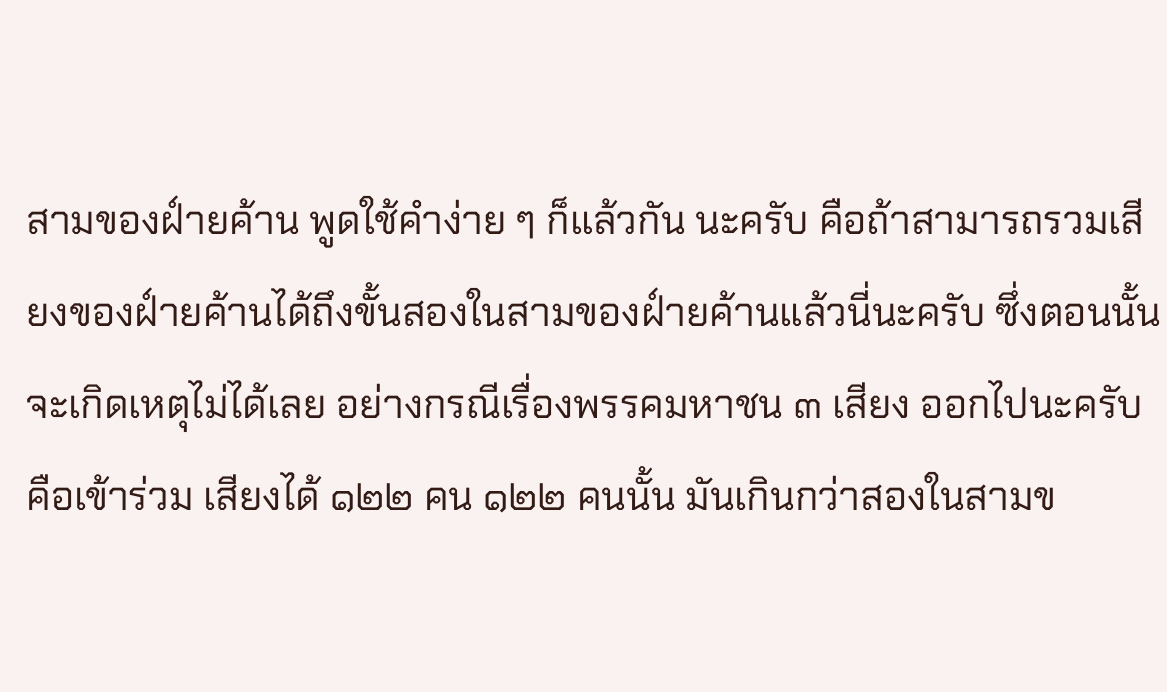สามของฝ์ายค้าน พูดใช้คำง่าย ๆ ก็แล้วกัน นะครับ คือถ้าสามารถรวมเสียงของฝ์ายค้านได้ถึงขั้นสองในสามของฝ์ายค้านแล้วนี่นะครับ ซึ่งตอนนั้นจะเกิดเหตุไม่ได้เลย อย่างกรณีเรื่องพรรคมหาชน ๓ เสียง ออกไปนะครับ คือเข้าร่วม เสียงได้ ๑๒๒ คน ๑๒๒ คนนั้น มันเกินกว่าสองในสามข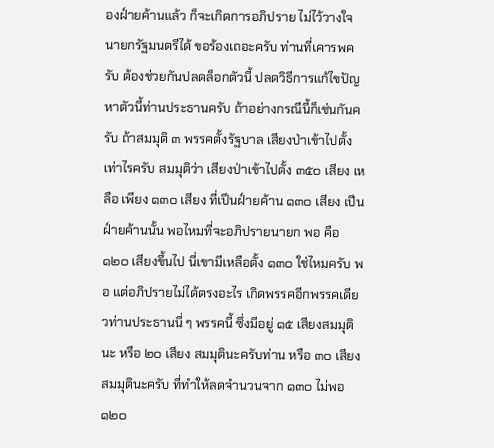องฝ์ายค้านแล้ว ก็จะเกิดการอภิปราย ไม่ไว้วางใจนายกรัฐมนตรีได้ ขอร้องเถอะครับ ท่านที่เคารพครับ ต้องช่วยกันปลดล็อกตัวนี้ ปลดวิธีการแก้ไขปัญหาตัวนี้ท่านประธานครับ ถ้าอย่างกรณีนี้ก็เช่นกันครับ ถ้าสมมุติ ๓ พรรคตั้งรัฐบาล เสียงป่าเข้าไปตั้งเท่าไรครับ สมมุติว่า เสียงป่าเข้าไปตั้ง ๓๕๐ เสียง เหลือ เพียง ๑๓๐ เสียง ที่เปึนฝ์ายค้าน ๑๓๐ เสียง เปึนฝ์ายค้านนั้น พอไหมที่จะอภิปรายนายก พอ คือ ๑๒๐ เสียงขึ้นไป นี่เขามีเหลือตั้ง ๑๓๐ ใช่ไหมครับ พอ แต่อภิปรายไม่ได้ตรงอะไร เกิดพรรคอีกพรรคเดียวท่านประธานนี่ ๆ พรรคนี้ ซึ่งมีอยู่ ๑๕ เสียงสมมุตินะ หรือ ๒๐ เสียง สมมุตินะครับท่าน หรือ ๓๐ เสียง สมมุตินะครับ ที่ทำให้ลดจำนวนจาก ๑๓๐ ไม่พอ ๑๒๐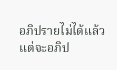อภิปรายไม่ได้แล้ว แต่จะอภิป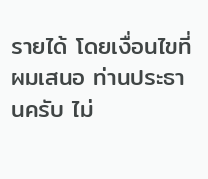รายได้ โดยเงื่อนไขที่ผมเสนอ ท่านประธานครับ ไม่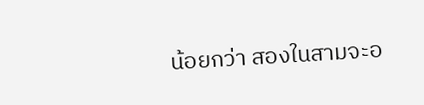น้อยกว่า สองในสามจะอ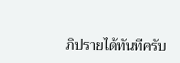ภิปรายได้ทันทีครับ